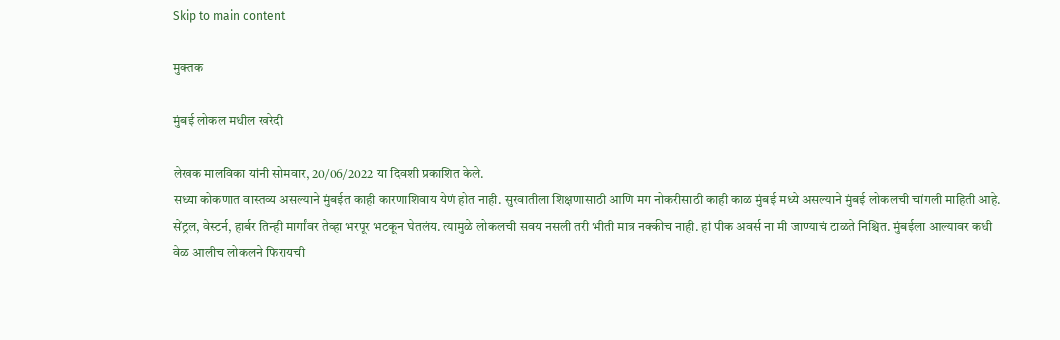Skip to main content

मुक्तक

मुंबई लोकल मधील खरेदी

लेखक मालविका यांनी सोमवार, 20/06/2022 या दिवशी प्रकाशित केले.
सध्या कोकणात वास्तव्य असल्याने मुंबईत काही कारणाशिवाय येणं होत नाही. सुरवातीला शिक्षणासाठी आणि मग नोकरीसाठी काही काळ मुंबई मध्ये असल्याने मुंबई लोकलची चांगली माहिती आहे. सेंट्रल, वेस्टर्न, हार्बर तिन्ही मार्गांवर तेव्हा भरपूर भटकून घेतलंय. त्यामुळे लोकलची सवय नसली तरी भीती मात्र नक्कीच नाही. हां पीक अवर्स ना मी जाण्याचं टाळते निश्चित. मुंबईला आल्यावर कधी वेळ आलीच लोकलने फिरायची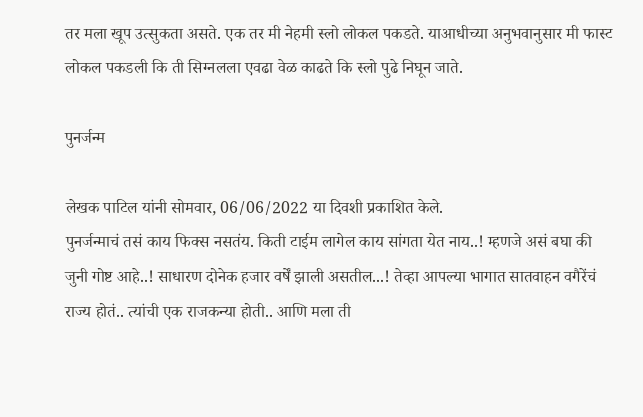तर मला खूप उत्सुकता असते. एक तर मी नेहमी स्लो लोकल पकडते. याआधीच्या अनुभवानुसार मी फास्ट लोकल पकडली कि ती सिग्नलला एवढा वेळ काढते कि स्लो पुढे निघून जाते.

पुनर्जन्म

लेखक पाटिल यांनी सोमवार, 06/06/2022 या दिवशी प्रकाशित केले.
पुनर्जन्माचं तसं काय फिक्स नसतंय. किती टाईम लागेल काय सांगता येत नाय..! म्हणजे असं बघा की जुनी गोष्ट आहे..! साधारण दोनेक हजार वर्षें झाली असतील...! तेव्हा आपल्या भागात सातवाहन वगैरेंचं राज्य होतं.. त्यांची एक राजकन्या होती.. आणि मला ती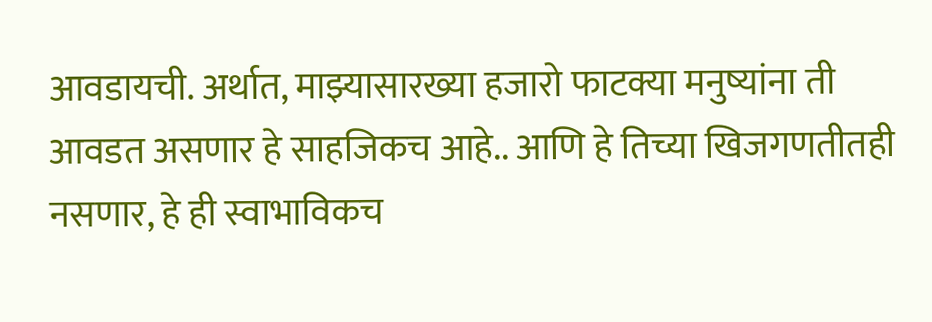आवडायची. अर्थात, माझ्यासारख्या हजारो फाटक्या मनुष्यांना ती आवडत असणार हे साहजिकच आहे.. आणि हे तिच्या खिजगणतीतही नसणार, हे ही स्वाभाविकच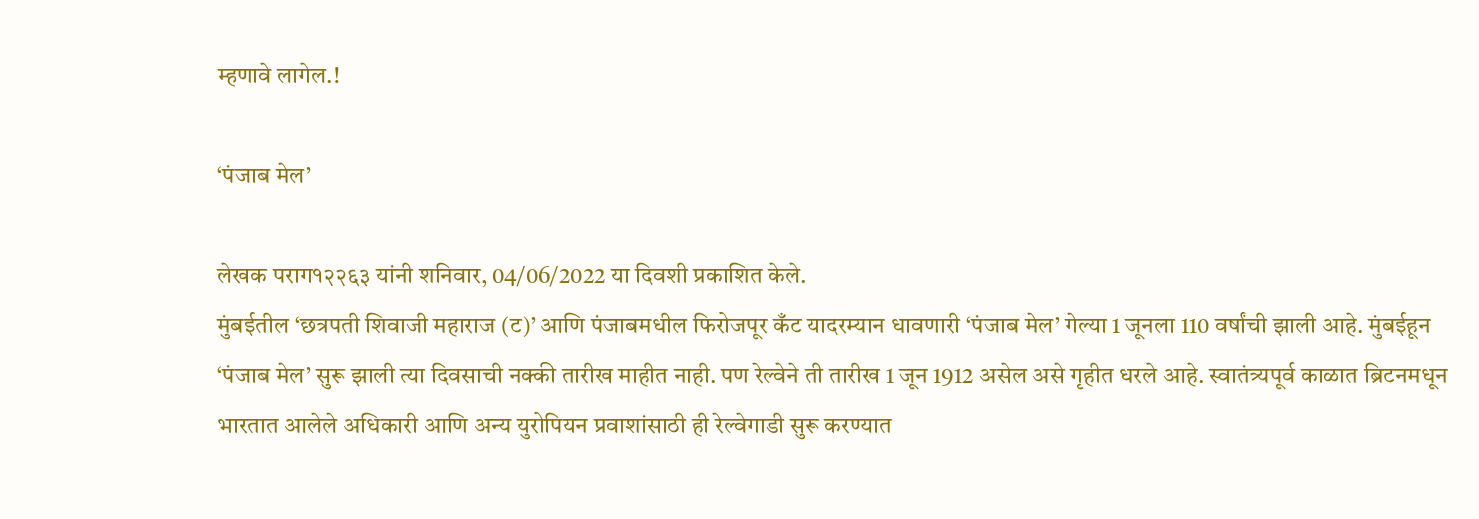म्हणावे लागेल.!

‘पंजाब मेल’

लेखक पराग१२२६३ यांनी शनिवार, 04/06/2022 या दिवशी प्रकाशित केले.
मुंबईतील ‘छत्रपती शिवाजी महाराज (ट)’ आणि पंजाबमधील फिरोजपूर कँट यादरम्यान धावणारी ‘पंजाब मेल’ गेल्या 1 जूनला 110 वर्षांची झाली आहे. मुंबईहून ‘पंजाब मेल’ सुरू झाली त्या दिवसाची नक्की तारीख माहीत नाही. पण रेल्वेने ती तारीख 1 जून 1912 असेल असे गृहीत धरले आहे. स्वातंत्र्यपूर्व काळात ब्रिटनमधून भारतात आलेले अधिकारी आणि अन्य युरोपियन प्रवाशांसाठी ही रेल्वेगाडी सुरू करण्यात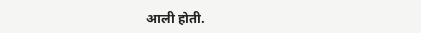आली होती.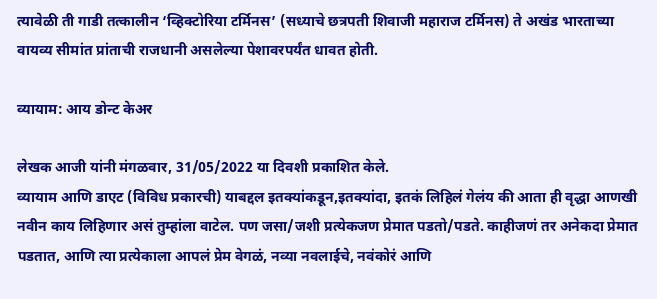त्यावेळी ती गाडी तत्कालीन ‘व्हिक्टोरिया टर्मिनस’ (सध्याचे छत्रपती शिवाजी महाराज टर्मिनस) ते अखंड भारताच्या वायव्य सीमांत प्रांताची राजधानी असलेल्या पेशावरपर्यंत धावत होती.

व्यायाम: आय डोन्ट केअर

लेखक आजी यांनी मंगळवार, 31/05/2022 या दिवशी प्रकाशित केले.
व्यायाम आणि डाएट (विविध प्रकारची) याबद्दल इतक्यांकडून,इतक्यांदा, इतकं लिहिलं गेलंय की आता ही वृद्धा आणखी नवीन काय लिहिणार असं तुम्हांला वाटेल. पण जसा/जशी प्रत्येकजण प्रेमात पडतो/पडते. काहीजणं तर अनेकदा प्रेमात पडतात, आणि त्या प्रत्येकाला आपलं प्रेम वेगळं, नव्या नवलाईचे, नवंकोरं आणि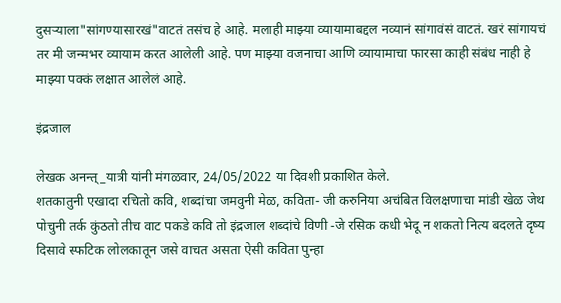दुसऱ्याला"सांगण्यासारखं"वाटतं तसंच हे आहे. मलाही माझ्या व्यायामाबद्दल नव्यानं सांगावंसं वाटतं. खरं सांगायचं तर मी जन्मभर व्यायाम करत आलेली आहे. पण माझ्या वजनाचा आणि व्यायामाचा फारसा काही संबंध नाही हे माझ्या पक्कं लक्षात आलेलं आहे.

इंद्रजाल

लेखक अनन्त्_यात्री यांनी मंगळवार, 24/05/2022 या दिवशी प्रकाशित केले.
शतकातुनी एखादा रचितो कवि, शब्दांचा जमवुनी मेळ, कविता- जी करुनिया अचंबित विलक्षणाचा मांडी खेळ जेथ पोचुनी तर्क कुंठतो तीच वाट पकडे कवि तो इंद्रजाल शब्दांचे विणी -जे रसिक कधी भेदू न शकतो नित्य बदलते दृष्य दिसावे स्फटिक लोलकातून जसे वाचत असता ऐसी कविता पुन्हा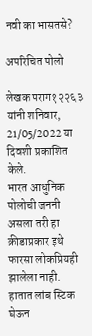नवी का भासतसे?

अपरिचित पोलो

लेखक पराग१२२६३ यांनी शनिवार, 21/05/2022 या दिवशी प्रकाशित केले.
भारत आधुनिक पोलोची जननी असला तरी हा क्रीडाप्रकार इथे फारसा लोकप्रियही झालेला नाही. हातात लांब स्टिक घेऊन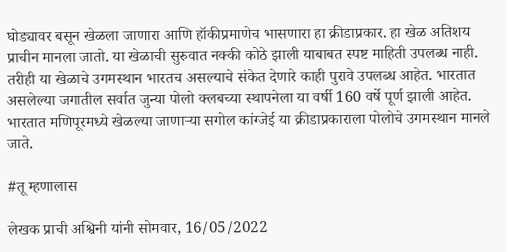घोड्यावर बसून खेळला जाणारा आणि हॉकीप्रमाणेच भासणारा हा क्रीडाप्रकार. हा खेळ अतिशय प्राचीन मानला जातो. या खेळाची सुरुवात नक्की कोठे झाली याबाबत स्पष्ट माहिती उपलब्ध नाही. तरीही या खेळाचे उगमस्थान भारतच असल्याचे संकेत देणारे काही पुरावे उपलब्ध आहेत. भारतात असलेल्या जगातील सर्वात जुन्या पोलो क्लबच्या स्थापनेला या वर्षी 160 वर्षे पूर्ण झाली आहेत. भारतात मणिपूरमध्ये खेळल्या जाणाऱ्या सगोल कांग्जेई या क्रीडाप्रकाराला पोलोचे उगमस्थान मानले जाते.

#तू म्हणालास

लेखक प्राची अश्विनी यांनी सोमवार, 16/05/2022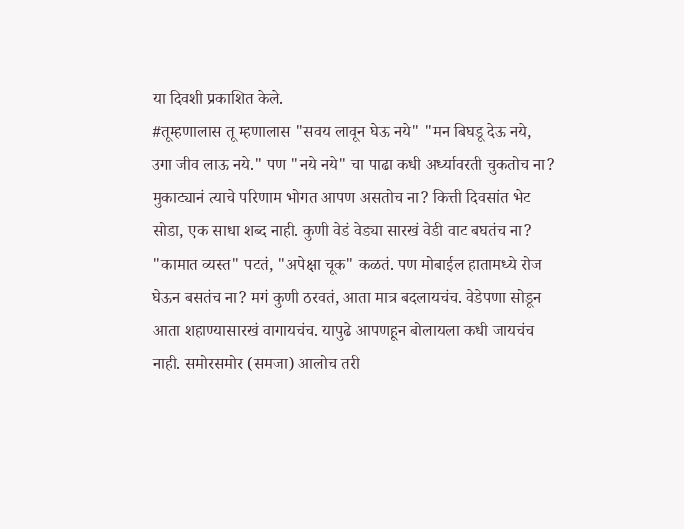या दिवशी प्रकाशित केले.
#तूम्हणालास तू म्हणालास "सवय लावून घेऊ नये" "मन बिघडू देऊ नये, उगा जीव लाऊ नये." पण "नये नये" चा पाढा कधी अर्ध्यावरती चुकतोच ना? मुकाट्यानं त्याचे परिणाम भोगत आपण असतोच ना? कित्ती दिवसांत भेट सोडा, एक साधा शब्द नाही. कुणी वेडं वेड्या सारखं वेडी वाट बघतंच ना? "कामात व्यस्त" पटतं, "अपेक्षा चूक" कळतं. पण मोबाईल हातामध्ये रोज घेऊन बसतंच ना? मगं कुणी ठरवतं, आता मात्र बदलायचंच. वेडेपणा सोडून आता शहाण्यासारखं वागायचंच. यापुढे आपणहून बोलायला कधी जायचंच नाही. समोरसमोर (समजा) आलोच तरी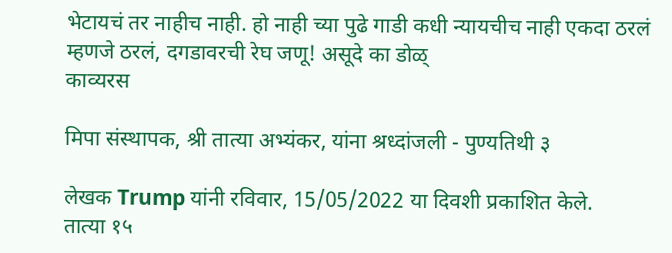भेटायचं तर नाहीच नाही. हो नाही च्या पुढे गाडी कधी न्यायचीच नाही एकदा ठरलं म्हणजे ठरलं, दगडावरची रेघ जणू! असूदे का डोळ्
काव्यरस

मिपा संस्थापक, श्री तात्या अभ्यंकर, यांना श्रध्दांजली - पुण्यतिथी ३

लेखक Trump यांनी रविवार, 15/05/2022 या दिवशी प्रकाशित केले.
तात्या १५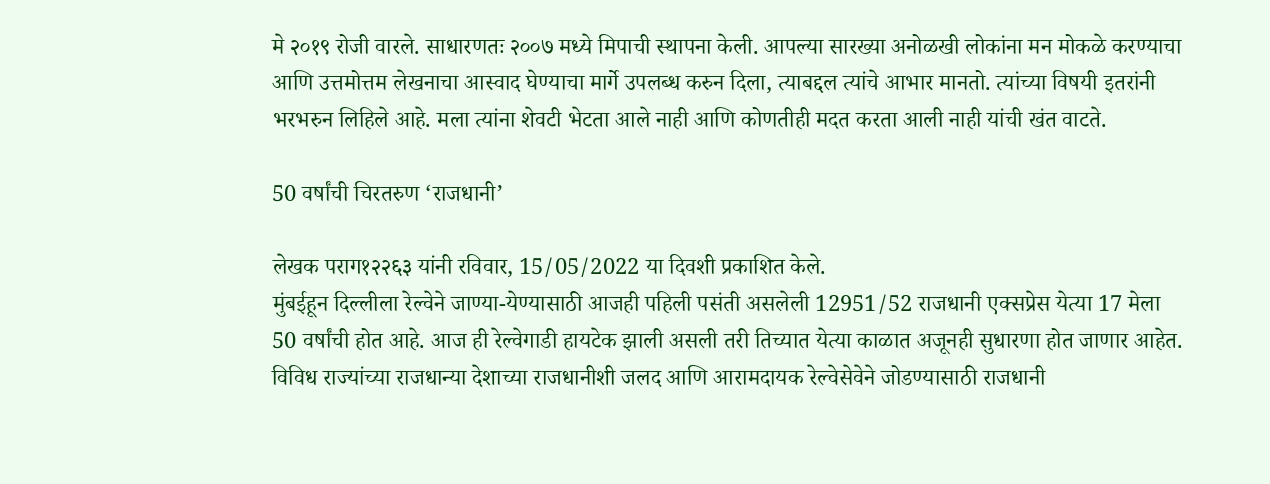मे २०१९ रोजी वारले. साधारणतः २००७ मध्ये मिपाची स्थापना केली. आपल्या सारख्या अनोळखी लोकांना मन मोकळे करण्याचा आणि उत्तमोत्तम लेखनाचा आस्वाद घेण्याचा मार्गे उपलब्ध करुन दिला, त्याबद्दल त्यांचे आभार मानतो. त्यांच्या विषयी इतरांनी भरभरुन लिहिले आहे. मला त्यांना शेवटी भेटता आले नाही आणि कोणतीही मदत करता आली नाही यांची खंत वाटते.

50 वर्षांची चिरतरुण ‘राजधानी’

लेखक पराग१२२६३ यांनी रविवार, 15/05/2022 या दिवशी प्रकाशित केले.
मुंबईहून दिल्लीला रेल्वेने जाण्या-येण्यासाठी आजही पहिली पसंती असलेली 12951/52 राजधानी एक्सप्रेस येत्या 17 मेला 50 वर्षांची होत आहे. आज ही रेल्वेगाडी हायटेक झाली असली तरी तिच्यात येत्या काळात अजूनही सुधारणा होत जाणार आहेत. विविध राज्यांच्या राजधान्या देशाच्या राजधानीशी जलद आणि आरामदायक रेल्वेसेवेने जोडण्यासाठी राजधानी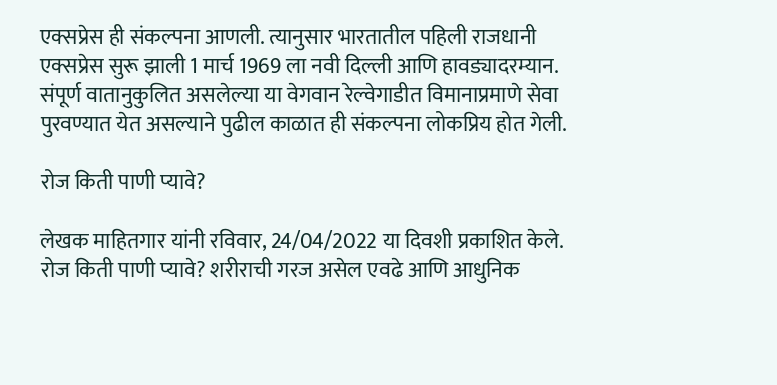एक्सप्रेस ही संकल्पना आणली. त्यानुसार भारतातील पहिली राजधानी एक्सप्रेस सुरू झाली 1 मार्च 1969 ला नवी दिल्ली आणि हावड्यादरम्यान. संपूर्ण वातानुकुलित असलेल्या या वेगवान रेल्वेगाडीत विमानाप्रमाणे सेवा पुरवण्यात येत असल्याने पुढील काळात ही संकल्पना लोकप्रिय होत गेली.

रोज किती पाणी प्यावे?

लेखक माहितगार यांनी रविवार, 24/04/2022 या दिवशी प्रकाशित केले.
रोज किती पाणी प्यावे? शरीराची गरज असेल एवढे आणि आधुनिक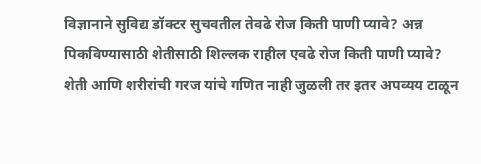विज्ञानाने सुविद्य डॉक्टर सुचवतील तेवढे रोज किती पाणी प्यावे? अन्न पिकविण्यासाठी शेतीसाठी शिल्लक राहील एवढे रोज किती पाणी प्यावे? शेती आणि शरीरांची गरज यांचे गणित नाही जुळली तर इतर अपव्यय टाळून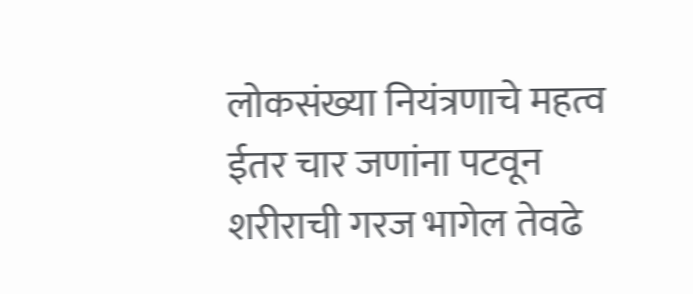लोकसंख्या नियंत्रणाचे महत्व ईतर चार जणांना पटवून शरीराची गरज भागेल तेवढे